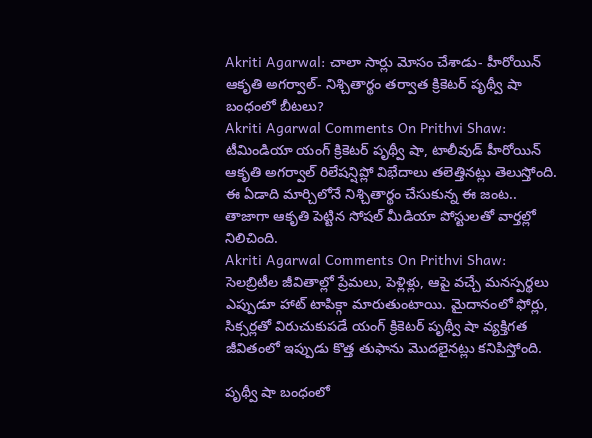Akriti Agarwal: చాలా సార్లు మోసం చేశాడు- హీరోయిన్ ఆకృతి అగర్వాల్- నిశ్చితార్థం తర్వాత క్రికెటర్ పృథ్వీ షా బంధంలో బీటలు?
Akriti Agarwal Comments On Prithvi Shaw: టీమిండియా యంగ్ క్రికెటర్ పృథ్వీ షా, టాలీవుడ్ హీరోయిన్ ఆకృతి అగర్వాల్ రిలేషన్షిప్లో విభేదాలు తలెత్తినట్లు తెలుస్తోంది. ఈ ఏడాది మార్చిలోనే నిశ్చితార్థం చేసుకున్న ఈ జంట.. తాజాగా ఆకృతి పెట్టిన సోషల్ మీడియా పోస్టులతో వార్తల్లో నిలిచింది.
Akriti Agarwal Comments On Prithvi Shaw: సెలబ్రిటీల జీవితాల్లో ప్రేమలు, పెళ్లిళ్లు, ఆపై వచ్చే మనస్పర్థలు ఎప్పుడూ హాట్ టాపిక్గా మారుతుంటాయి. మైదానంలో ఫోర్లు, సిక్సర్లతో విరుచుకుపడే యంగ్ క్రికెటర్ పృథ్వీ షా వ్యక్తిగత జీవితంలో ఇప్పుడు కొత్త తుఫాను మొదలైనట్లు కనిపిస్తోంది.

పృథ్వీ షా బంధంలో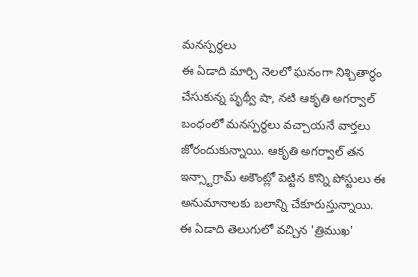మనస్పర్థలు
ఈ ఏడాది మార్చి నెలలో ఘనంగా నిశ్చితార్థం చేసుకున్న పృథ్వీ షా, నటి ఆకృతి అగర్వాల్ బంధంలో మనస్పర్థలు వచ్చాయనే వార్తలు జోరందుకున్నాయి. ఆకృతి అగర్వాల్ తన ఇన్స్టాగ్రామ్ అకౌంట్లో పెట్టిన కొన్ని పోస్టులు ఈ అనుమానాలకు బలాన్ని చేకూరుస్తున్నాయి.
ఈ ఏడాది తెలుగులో వచ్చిన 'త్రిముఖ'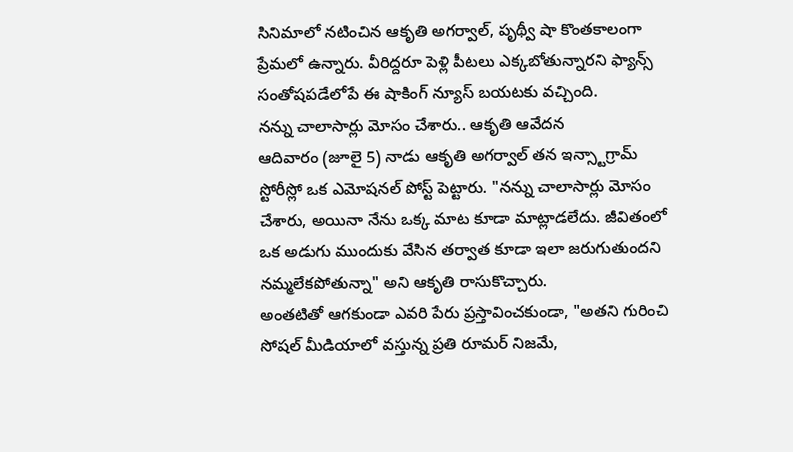సినిమాలో నటించిన ఆకృతి అగర్వాల్, పృథ్వీ షా కొంతకాలంగా ప్రేమలో ఉన్నారు. వీరిద్దరూ పెళ్లి పీటలు ఎక్కబోతున్నారని ఫ్యాన్స్ సంతోషపడేలోపే ఈ షాకింగ్ న్యూస్ బయటకు వచ్చింది.
నన్ను చాలాసార్లు మోసం చేశారు.. ఆకృతి ఆవేదన
ఆదివారం (జూలై 5) నాడు ఆకృతి అగర్వాల్ తన ఇన్స్టాగ్రామ్ స్టోరీస్లో ఒక ఎమోషనల్ పోస్ట్ పెట్టారు. "నన్ను చాలాసార్లు మోసం చేశారు, అయినా నేను ఒక్క మాట కూడా మాట్లాడలేదు. జీవితంలో ఒక అడుగు ముందుకు వేసిన తర్వాత కూడా ఇలా జరుగుతుందని నమ్మలేకపోతున్నా" అని ఆకృతి రాసుకొచ్చారు.
అంతటితో ఆగకుండా ఎవరి పేరు ప్రస్తావించకుండా, "అతని గురించి సోషల్ మీడియాలో వస్తున్న ప్రతి రూమర్ నిజమే,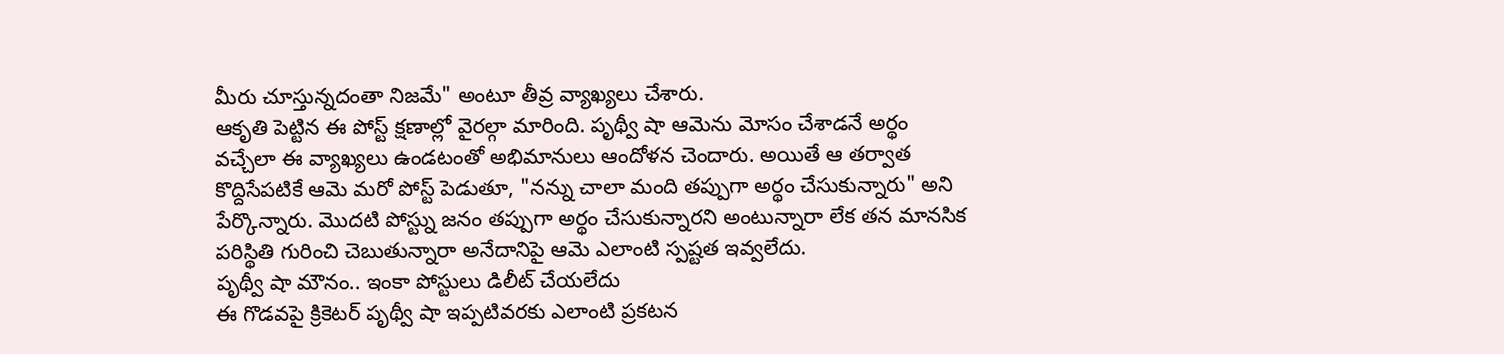మీరు చూస్తున్నదంతా నిజమే" అంటూ తీవ్ర వ్యాఖ్యలు చేశారు.
ఆకృతి పెట్టిన ఈ పోస్ట్ క్షణాల్లో వైరల్గా మారింది. పృథ్వీ షా ఆమెను మోసం చేశాడనే అర్థం వచ్చేలా ఈ వ్యాఖ్యలు ఉండటంతో అభిమానులు ఆందోళన చెందారు. అయితే ఆ తర్వాత కొద్దిసేపటికే ఆమె మరో పోస్ట్ పెడుతూ, "నన్ను చాలా మంది తప్పుగా అర్థం చేసుకున్నారు" అని పేర్కొన్నారు. మొదటి పోస్ట్ను జనం తప్పుగా అర్థం చేసుకున్నారని అంటున్నారా లేక తన మానసిక పరిస్థితి గురించి చెబుతున్నారా అనేదానిపై ఆమె ఎలాంటి స్పష్టత ఇవ్వలేదు.
పృథ్వీ షా మౌనం.. ఇంకా పోస్టులు డిలీట్ చేయలేదు
ఈ గొడవపై క్రికెటర్ పృథ్వీ షా ఇప్పటివరకు ఎలాంటి ప్రకటన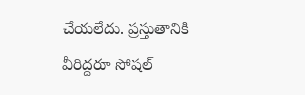చేయలేదు. ప్రస్తుతానికి వీరిద్దరూ సోషల్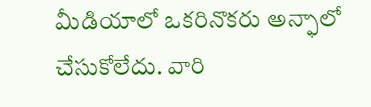మీడియాలో ఒకరినొకరు అన్ఫాలో చేసుకోలేదు. వారి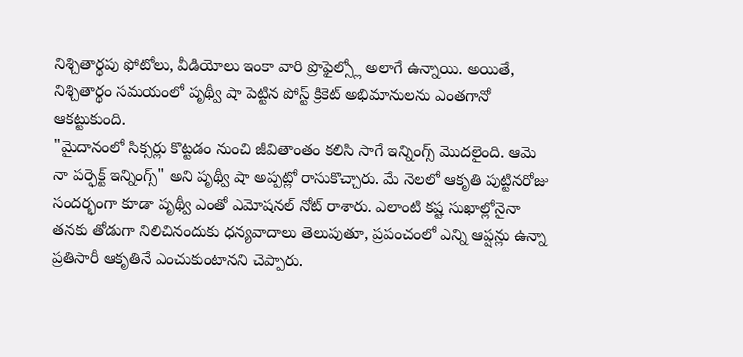నిశ్చితార్థపు ఫోటోలు, వీడియోలు ఇంకా వారి ప్రొఫైల్స్లో అలాగే ఉన్నాయి. అయితే, నిశ్చితార్థం సమయంలో పృథ్వీ షా పెట్టిన పోస్ట్ క్రికెట్ అభిమానులను ఎంతగానో ఆకట్టుకుంది.
"మైదానంలో సిక్సర్లు కొట్టడం నుంచి జీవితాంతం కలిసి సాగే ఇన్నింగ్స్ మొదలైంది. ఆమె నా పర్ఫెక్ట్ ఇన్నింగ్స్" అని పృథ్వీ షా అప్పట్లో రాసుకొచ్చారు. మే నెలలో ఆకృతి పుట్టినరోజు సందర్భంగా కూడా పృథ్వీ ఎంతో ఎమోషనల్ నోట్ రాశారు. ఎలాంటి కష్ట సుఖాల్లోనైనా తనకు తోడుగా నిలిచినందుకు ధన్యవాదాలు తెలుపుతూ, ప్రపంచంలో ఎన్ని ఆప్షన్లు ఉన్నా ప్రతిసారీ ఆకృతినే ఎంచుకుంటానని చెప్పారు.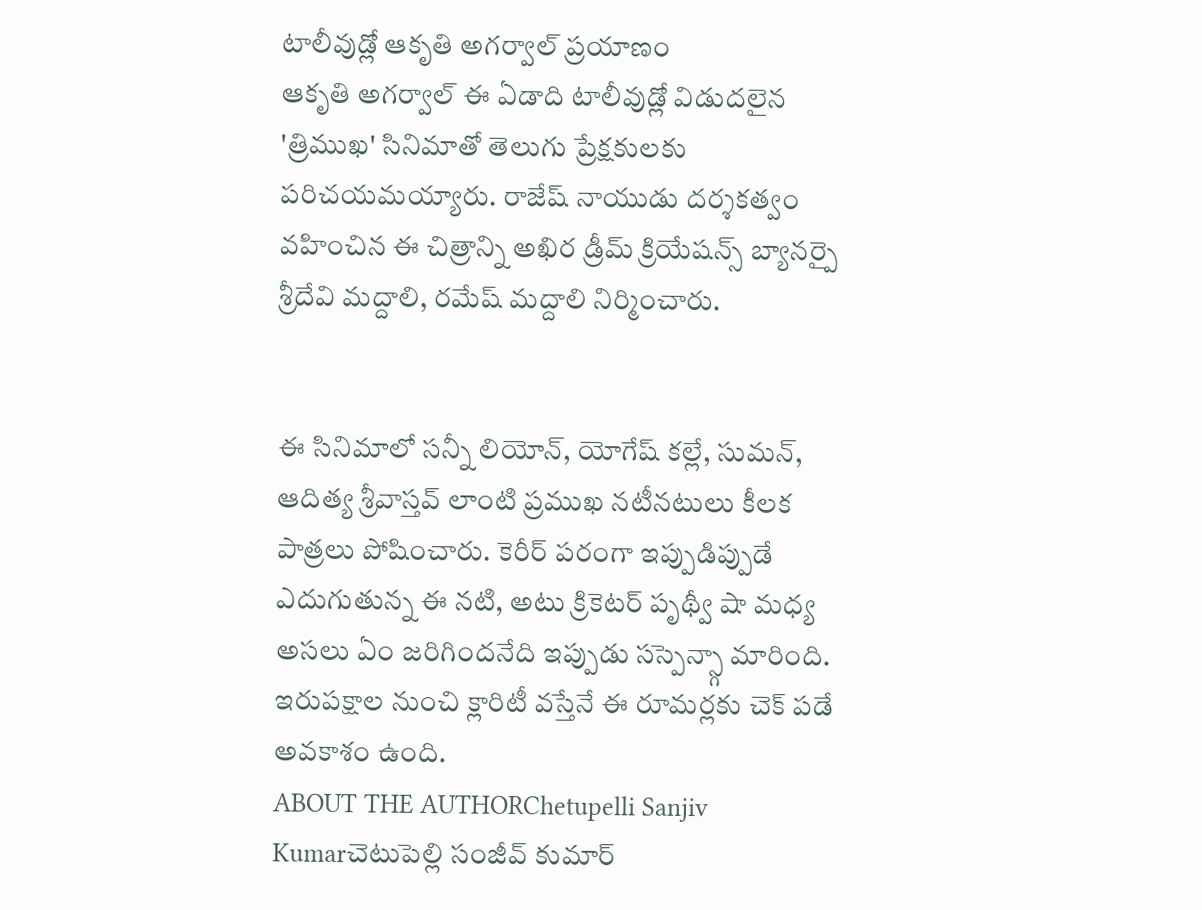టాలీవుడ్లో ఆకృతి అగర్వాల్ ప్రయాణం
ఆకృతి అగర్వాల్ ఈ ఏడాది టాలీవుడ్లో విడుదలైన 'త్రిముఖ' సినిమాతో తెలుగు ప్రేక్షకులకు పరిచయమయ్యారు. రాజేష్ నాయుడు దర్శకత్వం వహించిన ఈ చిత్రాన్ని అఖిర డ్రీమ్ క్రియేషన్స్ బ్యానర్పై శ్రీదేవి మద్దాలి, రమేష్ మద్దాలి నిర్మించారు.


ఈ సినిమాలో సన్నీ లియోన్, యోగేష్ కల్లే, సుమన్, ఆదిత్య శ్రీవాస్తవ్ లాంటి ప్రముఖ నటీనటులు కీలక పాత్రలు పోషించారు. కెరీర్ పరంగా ఇప్పుడిప్పుడే ఎదుగుతున్న ఈ నటి, అటు క్రికెటర్ పృథ్వీ షా మధ్య అసలు ఏం జరిగిందనేది ఇప్పుడు సస్పెన్స్గా మారింది. ఇరుపక్షాల నుంచి క్లారిటీ వస్తేనే ఈ రూమర్లకు చెక్ పడే అవకాశం ఉంది.
ABOUT THE AUTHORChetupelli Sanjiv Kumarచెటుపెల్లి సంజీవ్ కుమార్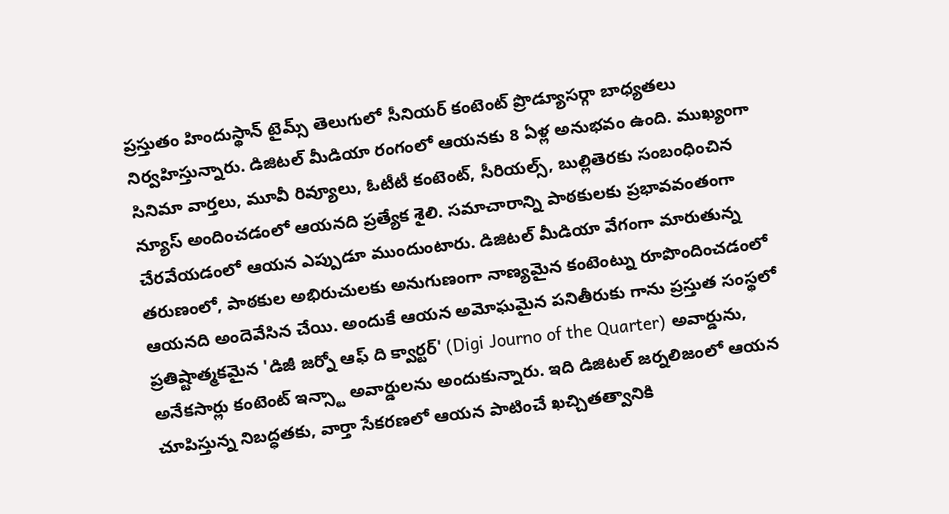ప్రస్తుతం హిందుస్థాన్ టైమ్స్ తెలుగులో సీనియర్ కంటెంట్ ప్రొడ్యూసర్గా బాధ్యతలు నిర్వహిస్తున్నారు. డిజిటల్ మీడియా రంగంలో ఆయనకు 8 ఏళ్ల అనుభవం ఉంది. ముఖ్యంగా సినిమా వార్తలు, మూవీ రివ్యూలు, ఓటీటీ కంటెంట్, సీరియల్స్, బుల్లితెరకు సంబంధించిన న్యూస్ అందించడంలో ఆయనది ప్రత్యేక శైలి. సమాచారాన్ని పాఠకులకు ప్రభావవంతంగా చేరవేయడంలో ఆయన ఎప్పుడూ ముందుంటారు. డిజిటల్ మీడియా వేగంగా మారుతున్న తరుణంలో, పాఠకుల అభిరుచులకు అనుగుణంగా నాణ్యమైన కంటెంట్ను రూపొందించడంలో ఆయనది అందెవేసిన చేయి. అందుకే ఆయన అమోఘమైన పనితీరుకు గాను ప్రస్తుత సంస్థలో ప్రతిష్టాత్మకమైన 'డిజీ జర్నో ఆఫ్ ది క్వార్టర్' (Digi Journo of the Quarter) అవార్డును, అనేకసార్లు కంటెంట్ ఇన్స్టా అవార్డులను అందుకున్నారు. ఇది డిజిటల్ జర్నలిజంలో ఆయన చూపిస్తున్న నిబద్ధతకు, వార్తా సేకరణలో ఆయన పాటించే ఖచ్చితత్వానికి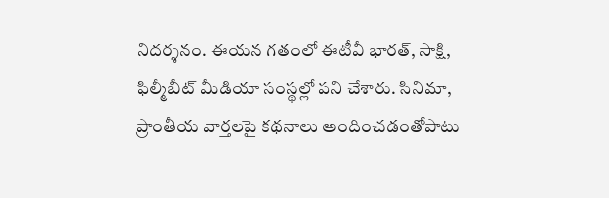నిదర్శనం. ఈయన గతంలో ఈటీవీ భారత్, సాక్షి, ఫిల్మీబీట్ మీడియా సంస్థల్లో పని చేశారు. సినిమా, ప్రాంతీయ వార్తలపై కథనాలు అందించడంతోపాటు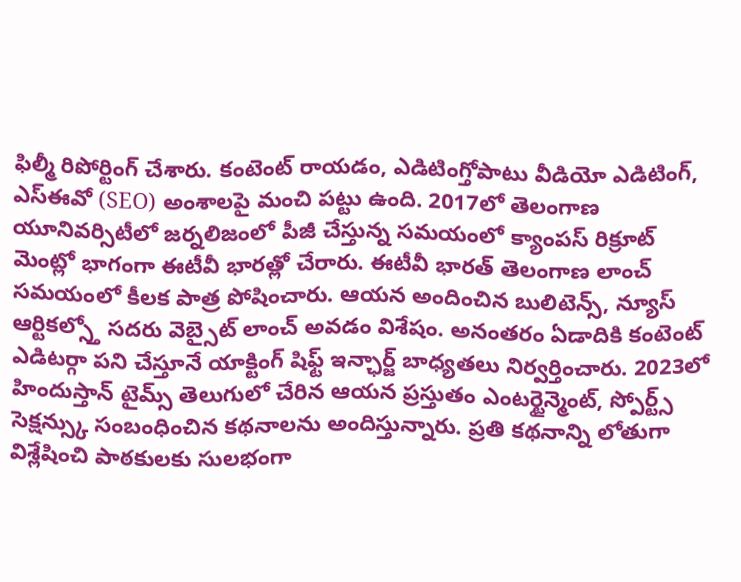ఫిల్మీ రిపోర్టింగ్ చేశారు. కంటెంట్ రాయడం, ఎడిటింగ్తోపాటు వీడియో ఎడిటింగ్, ఎస్ఈవో (SEO) అంశాలపై మంచి పట్టు ఉంది. 2017లో తెలంగాణ యూనివర్సిటీలో జర్నలిజంలో పీజీ చేస్తున్న సమయంలో క్యాంపస్ రిక్రూట్ మెంట్లో భాగంగా ఈటీవీ భారత్లో చేరారు. ఈటీవీ భారత్ తెలంగాణ లాంచ్ సమయంలో కీలక పాత్ర పోషించారు. ఆయన అందించిన బులిటెన్స్, న్యూస్ ఆర్టికల్స్తో సదరు వెబ్సైట్ లాంచ్ అవడం విశేషం. అనంతరం ఏడాదికి కంటెంట్ ఎడిటర్గా పని చేస్తూనే యాక్టింగ్ షిఫ్ట్ ఇన్ఛార్జ్ బాధ్యతలు నిర్వర్తించారు. 2023లో హిందుస్తాన్ టైమ్స్ తెలుగులో చేరిన ఆయన ప్రస్తుతం ఎంటర్టైన్మెంట్, స్పోర్ట్స్ సెక్షన్స్కు సంబంధించిన కథనాలను అందిస్తున్నారు. ప్రతి కథనాన్ని లోతుగా విశ్లేషించి పాఠకులకు సులభంగా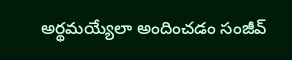అర్థమయ్యేలా అందించడం సంజీవ్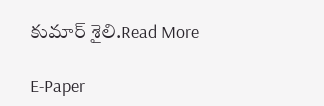కుమార్ శైలి.Read More

E-Paper